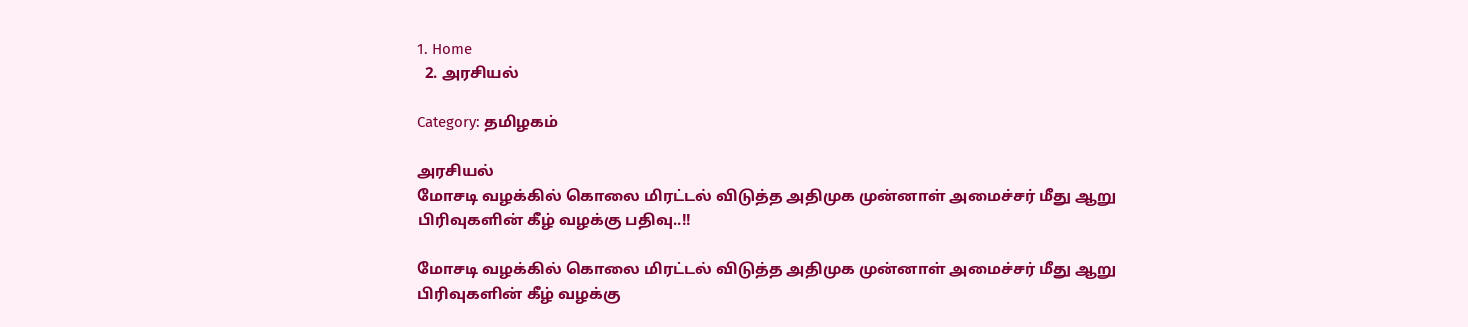1. Home
  2. அரசியல்

Category: தமிழகம்

அரசியல்
மோசடி வழக்கில் கொலை மிரட்டல் விடுத்த அதிமுக முன்னாள் அமைச்சர் மீது ஆறு பிரிவுகளின் கீழ் வழக்கு பதிவு..!!

மோசடி வழக்கில் கொலை மிரட்டல் விடுத்த அதிமுக முன்னாள் அமைச்சர் மீது ஆறு பிரிவுகளின் கீழ் வழக்கு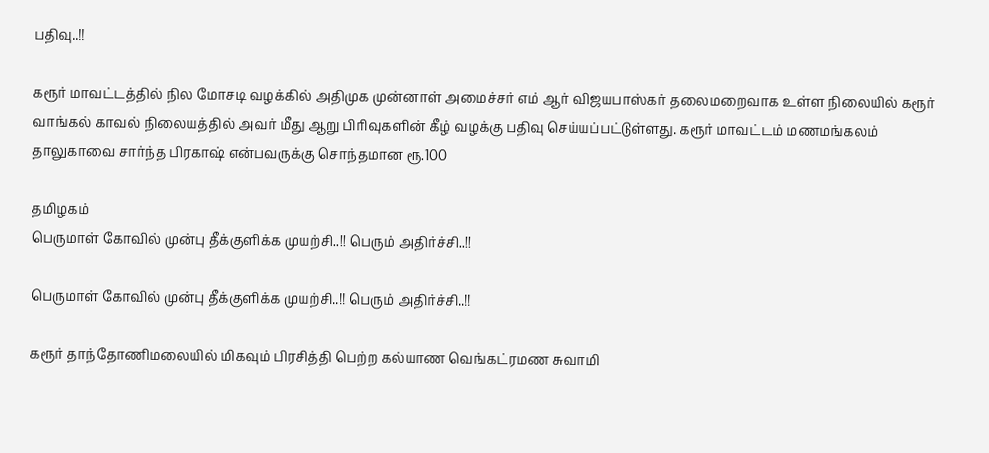பதிவு..!!

கரூர் மாவட்டத்தில் நில மோசடி வழக்கில் அதிமுக முன்னாள் அமைச்சர் எம் ஆர் விஜயபாஸ்கர் தலைமறைவாக உள்ள நிலையில் கரூர் வாங்கல் காவல் நிலையத்தில் அவர் மீது ஆறு பிரிவுகளின் கீழ் வழக்கு பதிவு செய்யப்பட்டுள்ளது. கரூர் மாவட்டம் மணமங்கலம் தாலுகாவை சார்ந்த பிரகாஷ் என்பவருக்கு சொந்தமான ரூ.100

தமிழகம்
பெருமாள் கோவில் முன்பு தீக்குளிக்க முயற்சி..!! பெரும் அதிர்ச்சி..!!

பெருமாள் கோவில் முன்பு தீக்குளிக்க முயற்சி..!! பெரும் அதிர்ச்சி..!!

கரூர் தாந்தோணிமலையில் மிகவும் பிரசித்தி பெற்ற கல்யாண வெங்கட்ரமண சுவாமி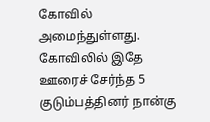கோவில் அமைந்துள்ளது. கோவிலில் இதே ஊரைச் சேர்ந்த 5 குடும்பத்தினர் நான்கு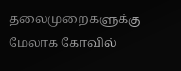தலைமுறைகளுக்கு மேலாக கோவில்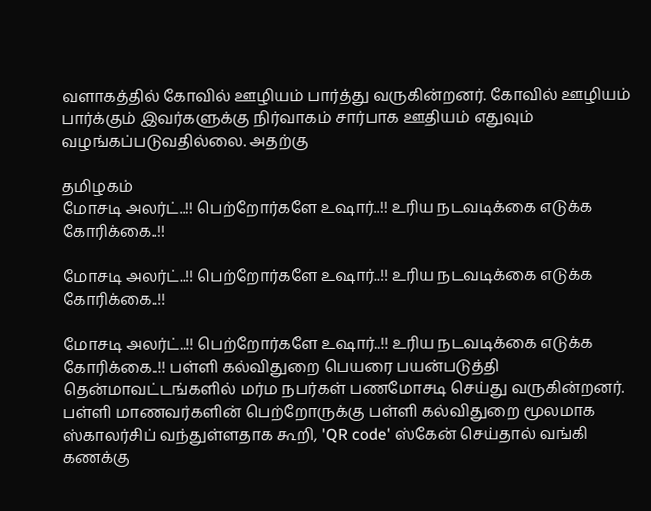வளாகத்தில் கோவில் ஊழியம் பார்த்து வருகின்றனர். கோவில் ஊழியம் பார்க்கும் இவர்களுக்கு நிர்வாகம் சார்பாக ஊதியம் எதுவும் வழங்கப்படுவதில்லை. அதற்கு

தமிழகம்
மோசடி அலர்ட்..!! பெற்றோர்களே உஷார்..!! உரிய நடவடிக்கை எடுக்க கோரிக்கை..!!

மோசடி அலர்ட்..!! பெற்றோர்களே உஷார்..!! உரிய நடவடிக்கை எடுக்க கோரிக்கை..!!

மோசடி அலர்ட்..!! பெற்றோர்களே உஷார்..!! உரிய நடவடிக்கை எடுக்க கோரிக்கை..!! பள்ளி கல்விதுறை பெயரை பயன்படுத்தி தென்மாவட்டங்களில் மர்ம நபர்கள் பணமோசடி செய்து வருகின்றனர். பள்ளி மாணவர்களின் பெற்றோருக்கு பள்ளி கல்விதுறை மூலமாக ஸ்காலர்சிப் வந்துள்ளதாக கூறி, 'QR code' ஸ்கேன் செய்தால் வங்கி கணக்கு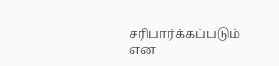சரிபார்க்கப்படும் என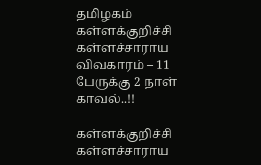தமிழகம்
கள்ளக்குறிச்சி கள்ளச்சாராய விவகாரம் – 11 பேருக்கு 2 நாள் காவல்..!!

கள்ளக்குறிச்சி கள்ளச்சாராய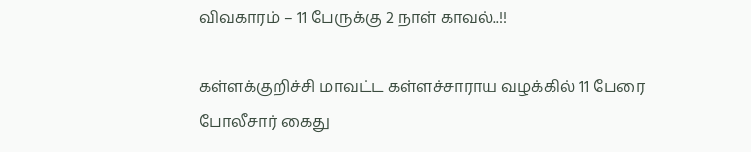விவகாரம் – 11 பேருக்கு 2 நாள் காவல்..!!

கள்ளக்குறிச்சி மாவட்ட கள்ளச்சாராய வழக்கில் 11 பேரை போலீசார் கைது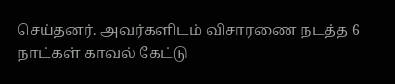செய்தனர். அவர்களிடம் விசாரணை நடத்த 6 நாட்கள் காவல் கேட்டு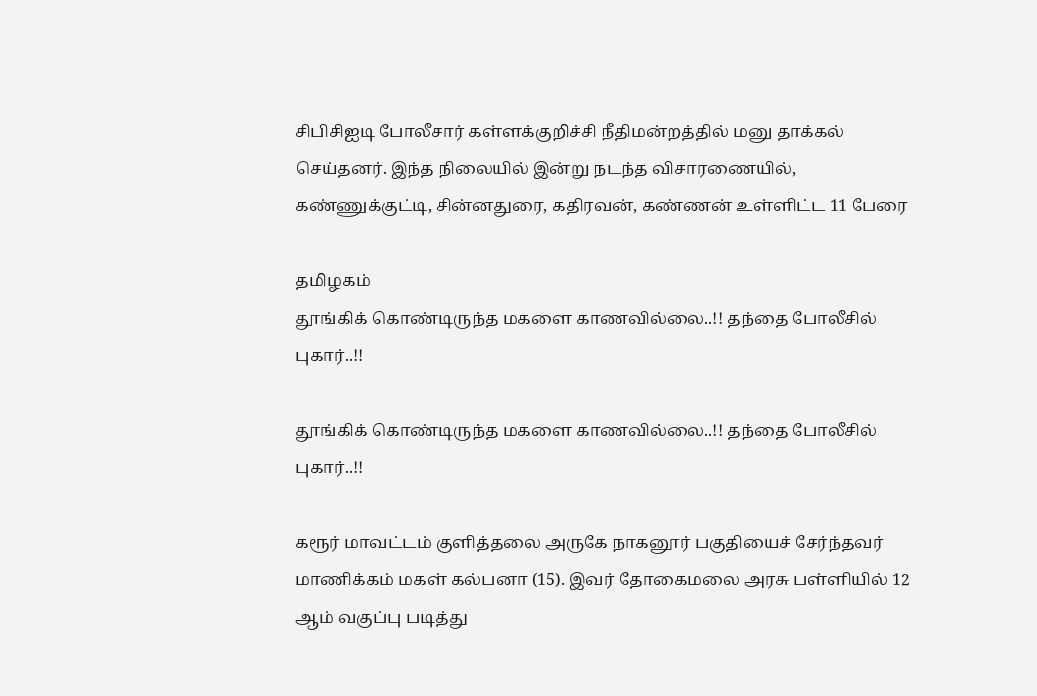சிபிசிஐடி போலீசார் கள்ளக்குறிச்சி நீதிமன்றத்தில் மனு தாக்கல் செய்தனர். இந்த நிலையில் இன்று நடந்த விசாரணையில், கண்ணுக்குட்டி, சின்னதுரை, கதிரவன், கண்ணன் உள்ளிட்ட 11 பேரை

தமிழகம்
தூங்கிக் கொண்டிருந்த மகளை காணவில்லை..!! தந்தை போலீசில் புகார்..!!

தூங்கிக் கொண்டிருந்த மகளை காணவில்லை..!! தந்தை போலீசில் புகார்..!!

கரூர் மாவட்டம் குளித்தலை அருகே நாகனூர் பகுதியைச் சேர்ந்தவர் மாணிக்கம் மகள் கல்பனா (15). இவர் தோகைமலை அரசு பள்ளியில் 12 ஆம் வகுப்பு படித்து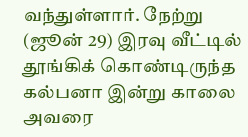வந்துள்ளார். நேற்று (ஜூன் 29) இரவு வீட்டில் தூங்கிக் கொண்டிருந்த கல்பனா இன்று காலை அவரை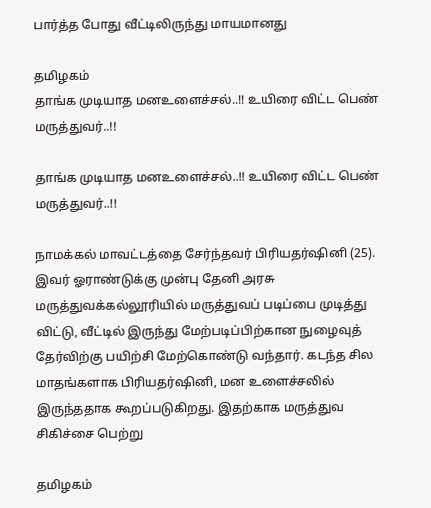பார்த்த போது வீட்டிலிருந்து மாயமானது

தமிழகம்
தாங்க முடியாத மனஉளைச்சல்..!! உயிரை விட்ட பெண் மருத்துவர்..!!

தாங்க முடியாத மனஉளைச்சல்..!! உயிரை விட்ட பெண் மருத்துவர்..!!

நாமக்கல் மாவட்டத்தை சேர்ந்தவர் பிரியதர்ஷினி (25). இவர் ஓராண்டுக்கு முன்பு தேனி அரசு மருத்துவக்கல்லூரியில் மருத்துவப் படிப்பை முடித்து விட்டு, வீட்டில் இருந்து மேற்படிப்பிற்கான நுழைவுத் தேர்விற்கு பயிற்சி மேற்கொண்டு வந்தார். கடந்த சில மாதங்களாக பிரியதர்ஷினி, மன உளைச்சலில் இருந்ததாக கூறப்படுகிறது. இதற்காக மருத்துவ சிகிச்சை பெற்று

தமிழகம்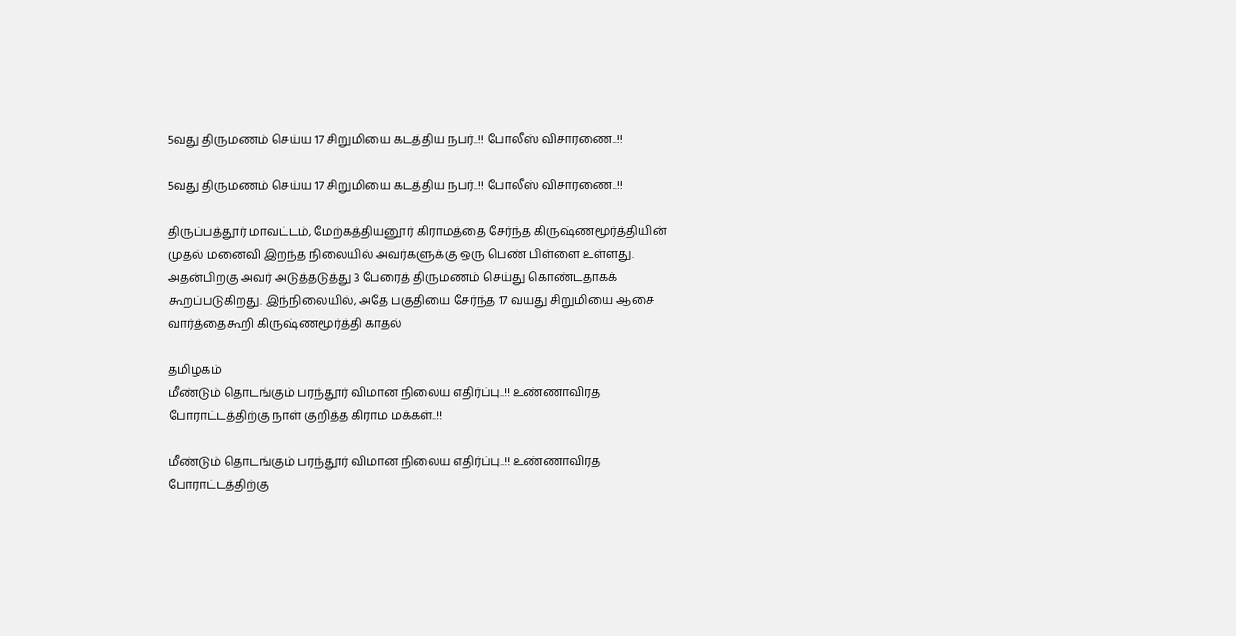5வது திருமணம் செய்ய 17 சிறுமியை கடத்திய நபர்..!! போலீஸ் விசாரணை..!!

5வது திருமணம் செய்ய 17 சிறுமியை கடத்திய நபர்..!! போலீஸ் விசாரணை..!!

திருப்பத்தூர் மாவட்டம், மேற்கத்தியனூர் கிராமத்தை சேர்ந்த கிருஷ்ணமூர்த்தியின் முதல் மனைவி இறந்த நிலையில் அவர்களுக்கு ஒரு பெண் பிள்ளை உள்ளது. அதன்பிறகு அவர் அடுத்தடுத்து 3 பேரைத் திருமணம் செய்து கொண்டதாகக் கூறப்படுகிறது. இந்நிலையில், அதே பகுதியை சேர்ந்த 17 வயது சிறுமியை ஆசை வார்த்தைகூறி கிருஷ்ணமூர்த்தி காதல்

தமிழகம்
மீண்டும் தொடங்கும் பரந்தூர் விமான நிலைய எதிர்ப்பு..!! உண்ணாவிரத போராட்டத்திற்கு நாள் குறித்த கிராம மக்கள்..!!

மீண்டும் தொடங்கும் பரந்தூர் விமான நிலைய எதிர்ப்பு..!! உண்ணாவிரத போராட்டத்திற்கு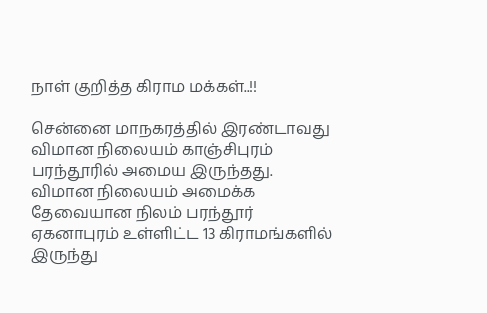நாள் குறித்த கிராம மக்கள்..!!

சென்னை மாநகரத்தில் இரண்டாவது விமான நிலையம் காஞ்சிபுரம் பரந்தூரில் அமைய இருந்தது. விமான நிலையம் அமைக்க தேவையான நிலம் பரந்தூர் ஏகனாபுரம் உள்ளிட்ட 13 கிராமங்களில் இருந்து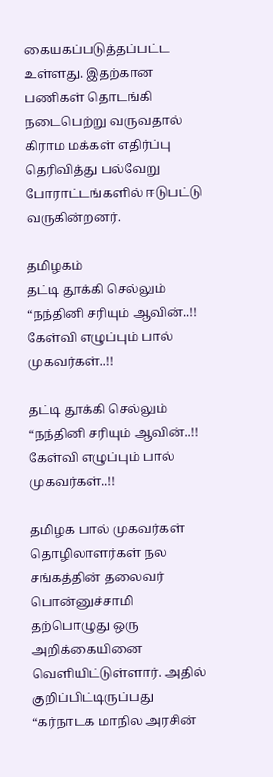கையகப்படுத்தப்பட்ட உள்ளது. இதற்கான பணிகள் தொடங்கி நடைபெற்று வருவதால் கிராம மக்கள் எதிர்ப்பு தெரிவித்து பல்வேறு போராட்டங்களில் ஈடுபட்டு வருகின்றனர்.

தமிழகம்
தட்டி தூக்கி செல்லும் “நந்தினி சரியும் ஆவின்..!! கேள்வி எழுப்பும் பால் முகவர்கள்..!!

தட்டி தூக்கி செல்லும் “நந்தினி சரியும் ஆவின்..!! கேள்வி எழுப்பும் பால் முகவர்கள்..!!

தமிழக பால் முகவர்கள் தொழிலாளர்கள் நல சங்கத்தின் தலைவர் பொன்னுச்சாமி தற்பொழுது ஒரு அறிக்கையினை வெளியிட்டுள்ளார். அதில் குறிப்பிட்டிருப்பது “கர்நாடக மாநில அரசின்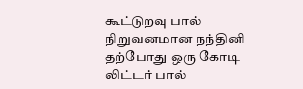கூட்டுறவு பால் நிறுவனமான நந்தினி தற்போது ஒரு கோடி லிட்டர் பால்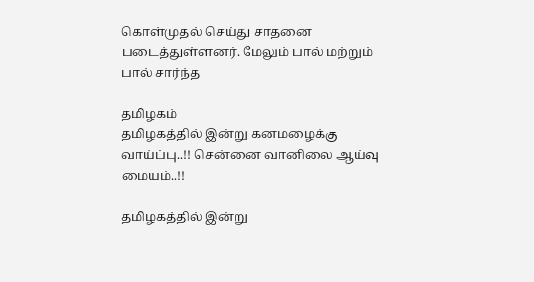கொள்முதல் செய்து சாதனை படைத்துள்ளனர். மேலும் பால் மற்றும் பால் சார்ந்த

தமிழகம்
தமிழகத்தில் இன்று கனமழைக்கு வாய்ப்பு..!! சென்னை வானிலை ஆய்வு மையம்..!!

தமிழகத்தில் இன்று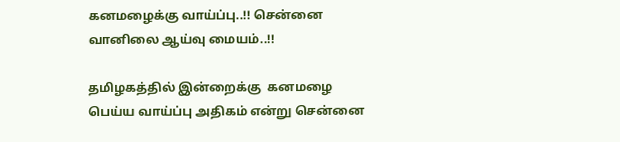கனமழைக்கு வாய்ப்பு..!! சென்னை வானிலை ஆய்வு மையம்..!!

தமிழகத்தில் இன்றைக்கு  கனமழை பெய்ய வாய்ப்பு அதிகம் என்று சென்னை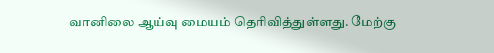வானிலை ஆய்வு மையம் தெரிவித்துள்ளது. மேற்கு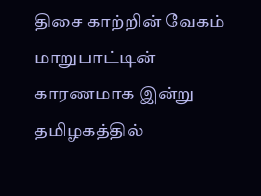திசை காற்றின் வேகம் மாறுபாட்டின் காரணமாக இன்று தமிழகத்தில்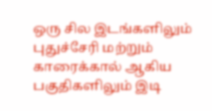ஒரு சில இடங்களிலும் புதுச்சேரி மற்றும் காரைக்கால் ஆகிய பகுதிகளிலும் இடி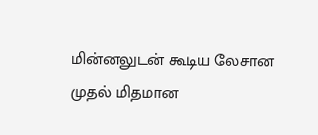மின்னலுடன் கூடிய லேசான முதல் மிதமான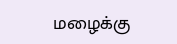மழைக்கு